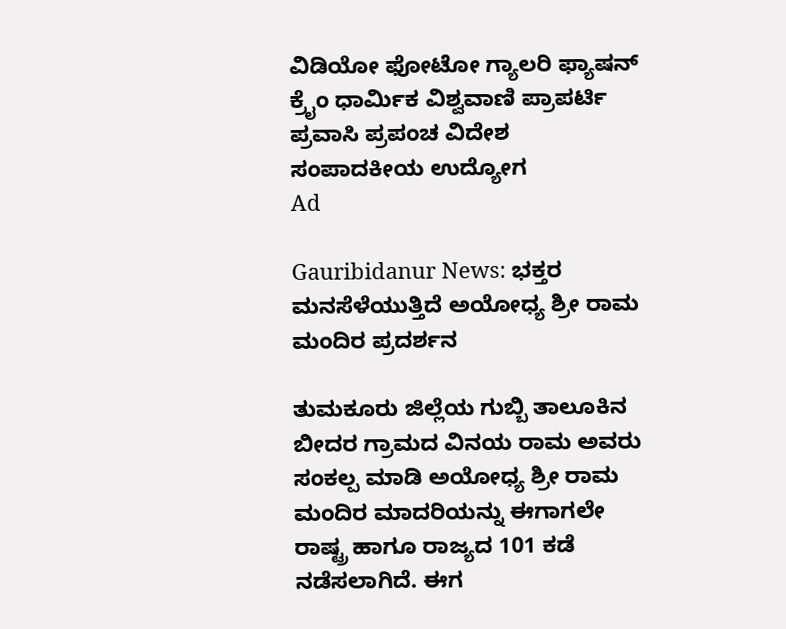ವಿಡಿಯೋ ಫೋಟೋ ಗ್ಯಾಲರಿ ಫ್ಯಾಷನ್ ಕ್ರೈಂ ಧಾರ್ಮಿಕ ವಿಶ್ವವಾಣಿ ಪ್ರಾಪರ್ಟಿ ಪ್ರವಾಸಿ ಪ್ರಪಂಚ ವಿದೇಶ ಸಂಪಾದಕೀಯ ಉದ್ಯೋಗ
Ad

Gauribidanur News: ಭಕ್ತರ ಮನಸೆಳೆಯುತ್ತಿದೆ ಅಯೋಧ್ಯ ಶ್ರೀ ರಾಮ ಮಂದಿರ ಪ್ರದರ್ಶನ

ತುಮಕೂರು ಜಿಲ್ಲೆಯ ಗುಬ್ಬಿ ತಾಲೂಕಿನ ಬೀದರ ಗ್ರಾಮದ ವಿನಯ ರಾಮ ಅವರು ಸಂಕಲ್ಪ ಮಾಡಿ ಅಯೋಧ್ಯ ಶ್ರೀ ರಾಮ ಮಂದಿರ ಮಾದರಿಯನ್ನು ಈಗಾಗಲೇ ರಾಷ್ಟ್ರ ಹಾಗೂ ರಾಜ್ಯದ 101 ಕಡೆ ನಡೆಸಲಾಗಿದೆ. ಈಗ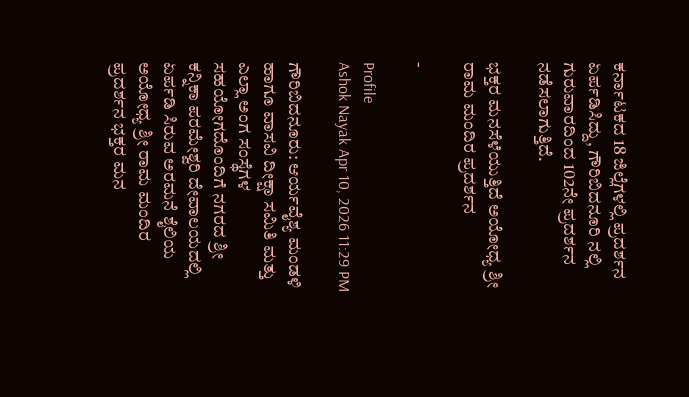ಕರ್ನಾಟಕದ 18 ಜಿಲ್ಲೆಗಳಲ್ಲಿ ಪ್ರದರ್ಶನ ಏರ್ಪಡಿಸಿದ್ದು, ಗೌರಿಬಿದನೂರಿ ನಲ್ಲಿ ಗುರುವಾರದಿಂದ 102ನೇ ಪ್ರದರ್ಶನ ನಡೆಸಲಾಗುತ್ತಿದೆ.

ಭಕ್ತರ ಮನಸೆಳೆಯುತ್ತಿದೆ ಅಯೋಧ್ಯ ಶ್ರೀ ರಾಮ ಮಂದಿರ ಪ್ರದರ್ಶನ

-

Profile
Ashok Nayak Apr 10, 2026 11:29 PM

ಗೌರಿಬಿದನೂರು: ಆರ್ಯವೈಶ್ಯ ಮಂಡಳಿ  ಹಾಗೂ ವಾಸವಿ ದೀಕ್ಷಾ ಸಮಿತಿ ಮತ್ತು ಎಲ್ಲಾ ಅಂಗ ಸಂಸ್ಥೆಗಳ ಸಹಯೋಗದೊಂದಿಗೆ ನಗರದ ಶ್ರೀ ಕನ್ನಿಕಾ ಪರಮೇಶ್ವರಿ ದೇವಾಲಯದಲ್ಲಿ ಏರ್ಪಡಿ ಸಿರುವ ಅರಮನೆ ಶೈಲಿಯ ಅಯೋಧ್ಯ ಶ್ರೀ ರಾಮ ಮಂದಿರ ಪ್ರದರ್ಶನ ಭಕ್ತರ ಮನ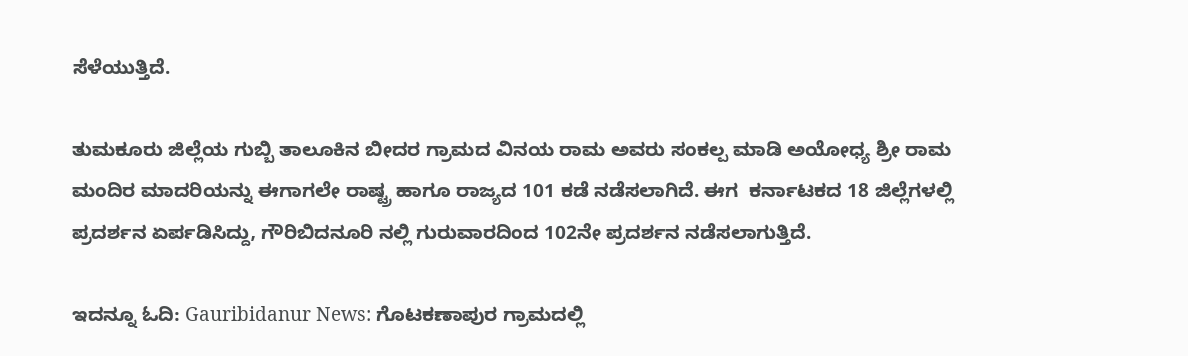ಸೆಳೆಯುತ್ತಿದೆ.

ತುಮಕೂರು ಜಿಲ್ಲೆಯ ಗುಬ್ಬಿ ತಾಲೂಕಿನ ಬೀದರ ಗ್ರಾಮದ ವಿನಯ ರಾಮ ಅವರು ಸಂಕಲ್ಪ ಮಾಡಿ ಅಯೋಧ್ಯ ಶ್ರೀ ರಾಮ ಮಂದಿರ ಮಾದರಿಯನ್ನು ಈಗಾಗಲೇ ರಾಷ್ಟ್ರ ಹಾಗೂ ರಾಜ್ಯದ 101 ಕಡೆ ನಡೆಸಲಾಗಿದೆ. ಈಗ  ಕರ್ನಾಟಕದ 18 ಜಿಲ್ಲೆಗಳಲ್ಲಿ ಪ್ರದರ್ಶನ ಏರ್ಪಡಿಸಿದ್ದು, ಗೌರಿಬಿದನೂರಿ ನಲ್ಲಿ ಗುರುವಾರದಿಂದ 102ನೇ ಪ್ರದರ್ಶನ ನಡೆಸಲಾಗುತ್ತಿದೆ.

ಇದನ್ನೂ ಓದಿ: Gauribidanur News: ಗೊಟಕಣಾಪುರ ಗ್ರಾಮದಲ್ಲಿ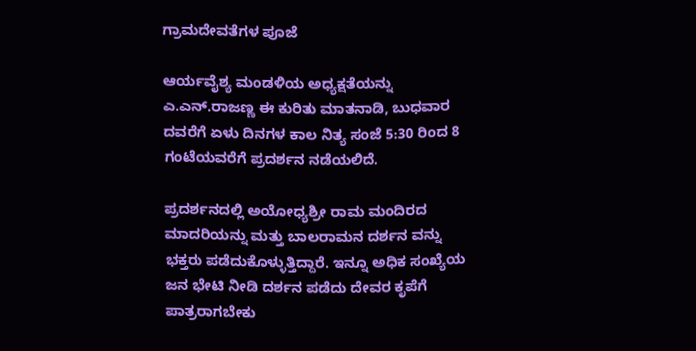ಗ್ರಾಮದೇವತೆಗಳ ಪೂಜೆ

ಆರ್ಯವೈಶ್ಯ ಮಂಡಳಿಯ ಅಧ್ಯಕ್ಷತೆಯನ್ನು ಎ.ಎನ್.ರಾಜಣ್ಣ ಈ ಕುರಿತು ಮಾತನಾಡಿ, ಬುಧವಾರ ದವರೆಗೆ ಏಳು ದಿನಗಳ ಕಾಲ ನಿತ್ಯ ಸಂಜೆ 5:30 ರಿಂದ 8 ಗಂಟೆಯವರೆಗೆ ಪ್ರದರ್ಶನ ನಡೆಯಲಿದೆ.

ಪ್ರದರ್ಶನದಲ್ಲಿ ಅಯೋಧ್ಯಶ್ರೀ ರಾಮ ಮಂದಿರದ ಮಾದರಿಯನ್ನು ಮತ್ತು ಬಾಲರಾಮನ ದರ್ಶನ ವನ್ನು ಭಕ್ತರು ಪಡೆದುಕೊಳ್ಳುತ್ತಿದ್ದಾರೆ. ಇನ್ನೂ ಅಧಿಕ ಸಂಖ್ಯೆಯ ಜನ ಭೇಟಿ ನೀಡಿ ದರ್ಶನ ಪಡೆದು ದೇವರ ಕೃಪೆಗೆ ಪಾತ್ರರಾಗಬೇಕು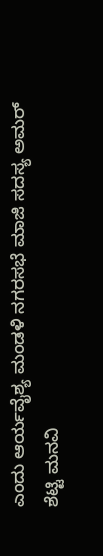ಎಂದು ಆರ್ಯವೈಶ್ಯ ಮಂಡಳಿ ನಗರಸಭೆ ಮಾಜಿ ಸದಸ್ಯ ಅಮರ್ ಶೆಟ್ಟಿ ಮನವಿ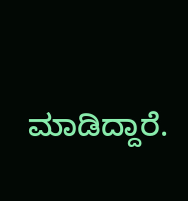ಮಾಡಿದ್ದಾರೆ.